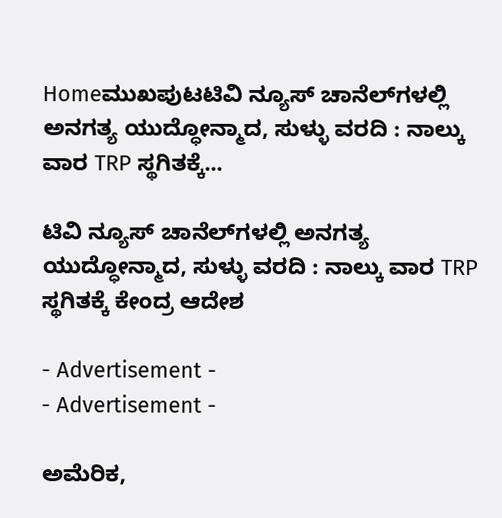Homeಮುಖಪುಟಟಿವಿ ನ್ಯೂಸ್ ಚಾನೆಲ್‌ಗಳಲ್ಲಿ ಅನಗತ್ಯ ಯುದ್ಧೋನ್ಮಾದ, ಸುಳ್ಳು ವರದಿ : ನಾಲ್ಕು ವಾರ TRP ಸ್ಥಗಿತಕ್ಕೆ...

ಟಿವಿ ನ್ಯೂಸ್ ಚಾನೆಲ್‌ಗಳಲ್ಲಿ ಅನಗತ್ಯ ಯುದ್ಧೋನ್ಮಾದ, ಸುಳ್ಳು ವರದಿ : ನಾಲ್ಕು ವಾರ TRP ಸ್ಥಗಿತಕ್ಕೆ ಕೇಂದ್ರ ಆದೇಶ

- Advertisement -
- Advertisement -

ಅಮೆರಿಕ,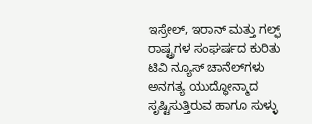ಇಸ್ರೇಲ್, ಇರಾನ್ ಮತ್ತು ಗಲ್ಫ್ ರಾಷ್ಟ್ರಗಳ ಸಂಘರ್ಷದ ಕುರಿತು ಟಿವಿ ನ್ಯೂಸ್‌ ಚಾನೆಲ್‌ಗಳು ಅನಗತ್ಯ ಯುದ್ಧೋನ್ಮಾದ ಸೃಷ್ಟಿಸುತ್ತಿರುವ ಹಾಗೂ ಸುಳ್ಳು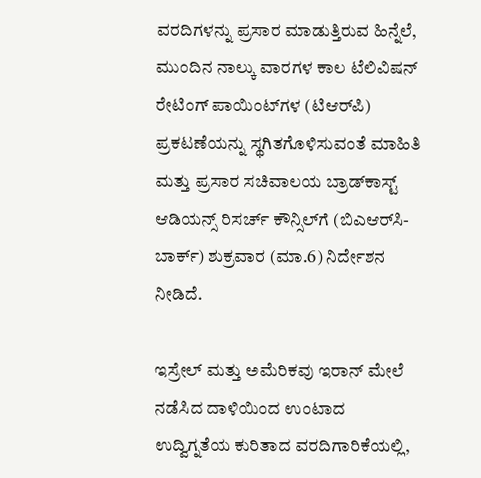ವರದಿಗಳನ್ನು ಪ್ರಸಾರ ಮಾಡುತ್ತಿರುವ ಹಿನ್ನೆಲೆ, ಮುಂದಿನ ನಾಲ್ಕು ವಾರಗಳ ಕಾಲ ಟೆಲಿವಿಷನ್ ರೇಟಿಂಗ್ ಪಾಯಿಂಟ್‌ಗಳ (ಟಿಆರ್‌ಪಿ) ಪ್ರಕಟಣೆಯನ್ನು ಸ್ಥಗಿತಗೊಳಿಸುವಂತೆ ಮಾಹಿತಿ ಮತ್ತು ಪ್ರಸಾರ ಸಚಿವಾಲಯ ಬ್ರಾಡ್‌ಕಾಸ್ಟ್ ಆಡಿಯನ್ಸ್ ರಿಸರ್ಚ್ ಕೌನ್ಸಿಲ್‌ಗೆ (ಬಿಎಆರ್‌ಸಿ-ಬಾರ್ಕ್) ಶುಕ್ರವಾರ (ಮಾ.6) ನಿರ್ದೇಶನ ನೀಡಿದೆ.

ಇಸ್ರೇಲ್ ಮತ್ತು ಅಮೆರಿಕವು ಇರಾನ್ ಮೇಲೆ ನಡೆಸಿದ ದಾಳಿಯಿಂದ ಉಂಟಾದ ಉದ್ವಿಗ್ನತೆಯ ಕುರಿತಾದ ವರದಿಗಾರಿಕೆಯಲ್ಲಿ,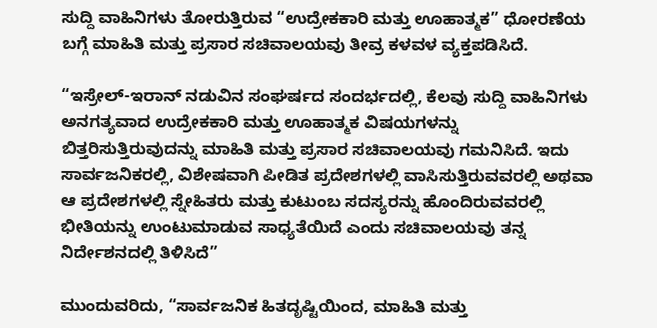ಸುದ್ದಿ ವಾಹಿನಿಗಳು ತೋರುತ್ತಿರುವ “ಉದ್ರೇಕಕಾರಿ ಮತ್ತು ಊಹಾತ್ಮಕ” ಧೋರಣೆಯ ಬಗ್ಗೆ ಮಾಹಿತಿ ಮತ್ತು ಪ್ರಸಾರ ಸಚಿವಾಲಯವು ತೀವ್ರ ಕಳವಳ ವ್ಯಕ್ತಪಡಿಸಿದೆ.

“ಇಸ್ರೇಲ್-ಇರಾನ್ ನಡುವಿನ ಸಂಘರ್ಷದ ಸಂದರ್ಭದಲ್ಲಿ, ಕೆಲವು ಸುದ್ದಿ ವಾಹಿನಿಗಳು ಅನಗತ್ಯವಾದ ಉದ್ರೇಕಕಾರಿ ಮತ್ತು ಊಹಾತ್ಮಕ ವಿಷಯಗಳನ್ನು ಬಿತ್ತರಿಸುತ್ತಿರುವುದನ್ನು ಮಾಹಿತಿ ಮತ್ತು ಪ್ರಸಾರ ಸಚಿವಾಲಯವು ಗಮನಿಸಿದೆ. ಇದು ಸಾರ್ವಜನಿಕರಲ್ಲಿ, ವಿಶೇಷವಾಗಿ ಪೀಡಿತ ಪ್ರದೇಶಗಳಲ್ಲಿ ವಾಸಿಸುತ್ತಿರುವವರಲ್ಲಿ ಅಥವಾ ಆ ಪ್ರದೇಶಗಳಲ್ಲಿ ಸ್ನೇಹಿತರು ಮತ್ತು ಕುಟುಂಬ ಸದಸ್ಯರನ್ನು ಹೊಂದಿರುವವರಲ್ಲಿ ಭೀತಿಯನ್ನು ಉಂಟುಮಾಡುವ ಸಾಧ್ಯತೆಯಿದೆ ಎಂದು ಸಚಿವಾಲಯವು ತನ್ನ ನಿರ್ದೇಶನದಲ್ಲಿ ತಿಳಿಸಿದೆ”

ಮುಂದುವರಿದು, “ಸಾರ್ವಜನಿಕ ಹಿತದೃಷ್ಟಿಯಿಂದ, ಮಾಹಿತಿ ಮತ್ತು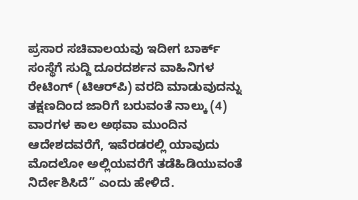ಪ್ರಸಾರ ಸಚಿವಾಲಯವು ಇದೀಗ ಬಾರ್ಕ್ ಸಂಸ್ಥೆಗೆ ಸುದ್ದಿ ದೂರದರ್ಶನ ವಾಹಿನಿಗಳ ರೇಟಿಂಗ್ (ಟಿಆರ್‌ಪಿ) ವರದಿ ಮಾಡುವುದನ್ನು ತಕ್ಷಣದಿಂದ ಜಾರಿಗೆ ಬರುವಂತೆ ನಾಲ್ಕು (4) ವಾರಗಳ ಕಾಲ ಅಥವಾ ಮುಂದಿನ ಆದೇಶದವರೆಗೆ, ಇವೆರಡರಲ್ಲಿ ಯಾವುದು ಮೊದಲೋ ಅಲ್ಲಿಯವರೆಗೆ ತಡೆಹಿಡಿಯುವಂತೆ ನಿರ್ದೇಶಿಸಿದೆ” ಎಂದು ಹೇಳಿದೆ.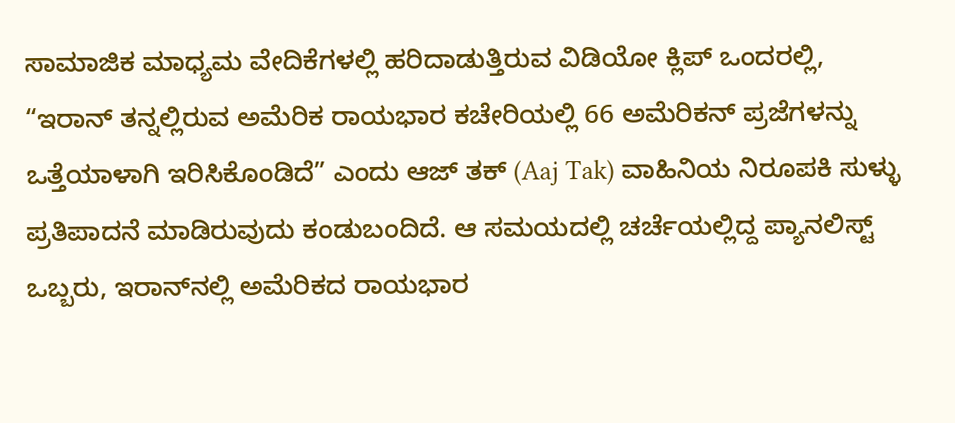ಸಾಮಾಜಿಕ ಮಾಧ್ಯಮ ವೇದಿಕೆಗಳಲ್ಲಿ ಹರಿದಾಡುತ್ತಿರುವ ವಿಡಿಯೋ ಕ್ಲಿಪ್‌ ಒಂದರಲ್ಲಿ, “ಇರಾನ್ ತನ್ನಲ್ಲಿರುವ ಅಮೆರಿಕ ರಾಯಭಾರ ಕಚೇರಿಯಲ್ಲಿ 66 ಅಮೆರಿಕನ್ ಪ್ರಜೆಗಳನ್ನು ಒತ್ತೆಯಾಳಾಗಿ ಇರಿಸಿಕೊಂಡಿದೆ” ಎಂದು ಆಜ್ ತಕ್ (Aaj Tak) ವಾಹಿನಿಯ ನಿರೂಪಕಿ ಸುಳ್ಳು ಪ್ರತಿಪಾದನೆ ಮಾಡಿರುವುದು ಕಂಡುಬಂದಿದೆ. ಆ ಸಮಯದಲ್ಲಿ ಚರ್ಚೆಯಲ್ಲಿದ್ದ ಪ್ಯಾನಲಿಸ್ಟ್ ಒಬ್ಬರು, ಇರಾನ್‌ನಲ್ಲಿ ಅಮೆರಿಕದ ರಾಯಭಾರ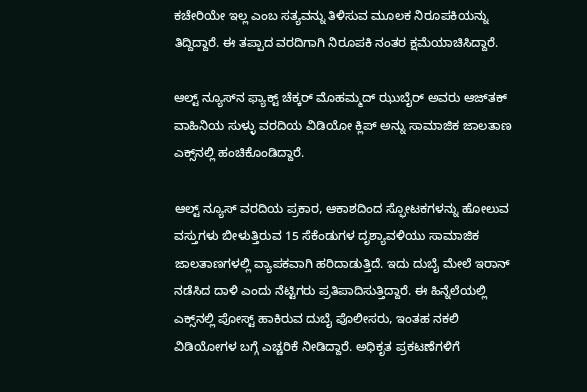ಕಚೇರಿಯೇ ಇಲ್ಲ ಎಂಬ ಸತ್ಯವನ್ನು ತಿಳಿಸುವ ಮೂಲಕ ನಿರೂಪಕಿಯನ್ನು ತಿದ್ದಿದ್ದಾರೆ. ಈ ತಪ್ಪಾದ ವರದಿಗಾಗಿ ನಿರೂಪಕಿ ನಂತರ ಕ್ಷಮೆಯಾಚಿಸಿದ್ದಾರೆ.

ಆಲ್ಟ್‌ ನ್ಯೂಸ್‌ನ ಫ್ಯಾಕ್ಟ್‌ ಚೆಕ್ಕರ್ ಮೊಹಮ್ಮದ್ ಝುಬೈರ್ ಅವರು ಆಜ್‌ತಕ್ ವಾಹಿನಿಯ ಸುಳ್ಳು ವರದಿಯ ವಿಡಿಯೋ ಕ್ಲಿಪ್ ಅನ್ನು ಸಾಮಾಜಿಕ ಜಾಲತಾಣ ಎಕ್ಸ್‌ನಲ್ಲಿ ಹಂಚಿಕೊಂಡಿದ್ದಾರೆ.

ಆಲ್ಟ್ ನ್ಯೂಸ್ ವರದಿಯ ಪ್ರಕಾರ, ಆಕಾಶದಿಂದ ಸ್ಫೋಟಕಗಳನ್ನು ಹೋಲುವ ವಸ್ತುಗಳು ಬೀಳುತ್ತಿರುವ 15 ಸೆಕೆಂಡುಗಳ ದೃಶ್ಯಾವಳಿಯು ಸಾಮಾಜಿಕ ಜಾಲತಾಣಗಳಲ್ಲಿ ವ್ಯಾಪಕವಾಗಿ ಹರಿದಾಡುತ್ತಿದೆ. ಇದು ದುಬೈ ಮೇಲೆ ಇರಾನ್ ನಡೆಸಿದ ದಾಳಿ ಎಂದು ನೆಟ್ಟಿಗರು ಪ್ರತಿಪಾದಿಸುತ್ತಿದ್ದಾರೆ. ಈ ಹಿನ್ನೆಲೆಯಲ್ಲಿ ಎಕ್ಸ್‌ನಲ್ಲಿ ಪೋಸ್ಟ್ ಹಾಕಿರುವ ದುಬೈ ಪೊಲೀಸರು, ಇಂತಹ ನಕಲಿ ವಿಡಿಯೋಗಳ ಬಗ್ಗೆ ಎಚ್ಚರಿಕೆ ನೀಡಿದ್ದಾರೆ. ಅಧಿಕೃತ ಪ್ರಕಟಣೆಗಳಿಗೆ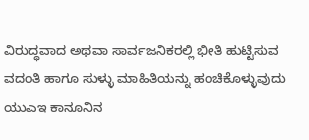ವಿರುದ್ಧವಾದ ಅಥವಾ ಸಾರ್ವಜನಿಕರಲ್ಲಿ ಭೀತಿ ಹುಟ್ಟಿಸುವ ವದಂತಿ ಹಾಗೂ ಸುಳ್ಳು ಮಾಹಿತಿಯನ್ನು ಹಂಚಿಕೊಳ್ಳುವುದು ಯುಎಇ ಕಾನೂನಿನ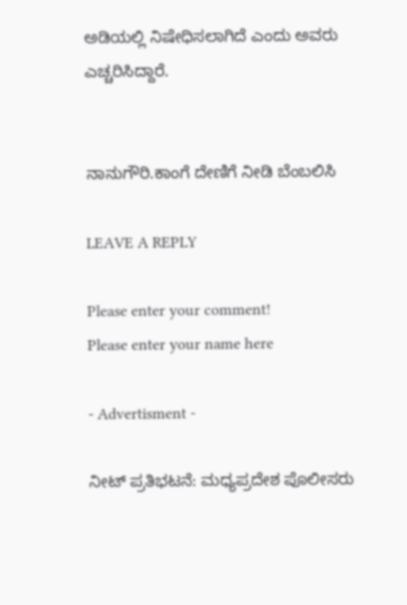ಅಡಿಯಲ್ಲಿ ನಿಷೇಧಿಸಲಾಗಿದೆ ಎಂದು ಅವರು ಎಚ್ಚರಿಸಿದ್ದಾರೆ.


ನಾನುಗೌರಿ.ಕಾಂಗೆ ದೇಣಿಗೆ ನೀಡಿ ಬೆಂಬಲಿಸಿ

LEAVE A REPLY

Please enter your comment!
Please enter your name here

- Advertisment -

ನೀಟ್ ಪ್ರತಿಭಟನೆ: ಮಧ್ಯಪ್ರದೇಶ ಪೊಲೀಸರು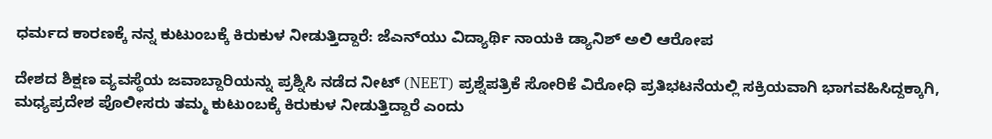ಧರ್ಮದ ಕಾರಣಕ್ಕೆ ನನ್ನ ಕುಟುಂಬಕ್ಕೆ ಕಿರುಕುಳ ನೀಡುತ್ತಿದ್ದಾರೆ: ಜೆಎನ್‌ಯು ವಿದ್ಯಾರ್ಥಿ ನಾಯಕಿ ಡ್ಯಾನಿಶ್ ಅಲಿ ಆರೋಪ

ದೇಶದ ಶಿಕ್ಷಣ ವ್ಯವಸ್ಥೆಯ ಜವಾಬ್ದಾರಿಯನ್ನು ಪ್ರಶ್ನಿಸಿ ನಡೆದ ನೀಟ್ (NEET) ಪ್ರಶ್ನೆಪತ್ರಿಕೆ ಸೋರಿಕೆ ವಿರೋಧಿ ಪ್ರತಿಭಟನೆಯಲ್ಲಿ ಸಕ್ರಿಯವಾಗಿ ಭಾಗವಹಿಸಿದ್ದಕ್ಕಾಗಿ, ಮಧ್ಯಪ್ರದೇಶ ಪೊಲೀಸರು ತಮ್ಮ ಕುಟುಂಬಕ್ಕೆ ಕಿರುಕುಳ ನೀಡುತ್ತಿದ್ದಾರೆ ಎಂದು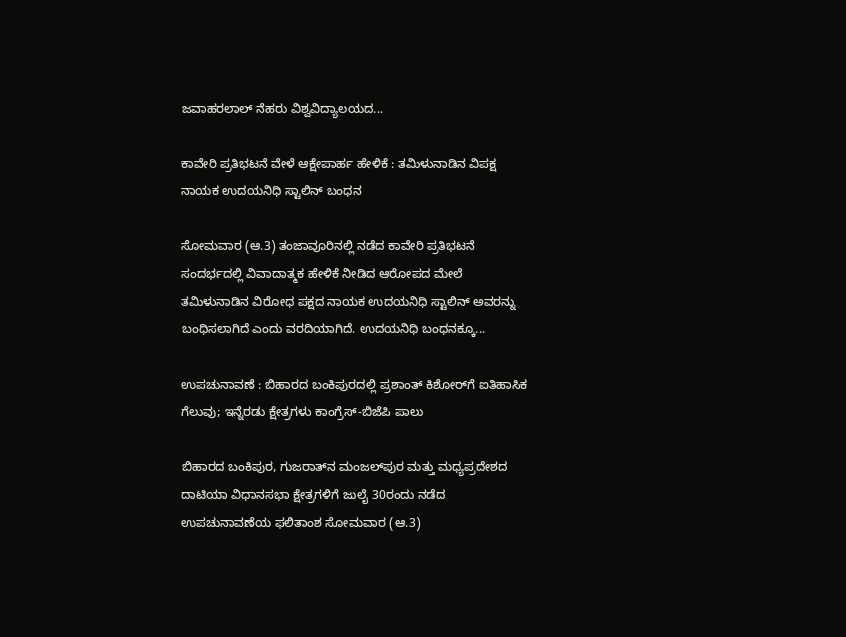ಜವಾಹರಲಾಲ್ ನೆಹರು ವಿಶ್ವವಿದ್ಯಾಲಯದ...

ಕಾವೇರಿ ಪ್ರತಿಭಟನೆ ವೇಳೆ ಆಕ್ಷೇಪಾರ್ಹ ಹೇಳಿಕೆ : ತಮಿಳುನಾಡಿನ ವಿಪಕ್ಷ ನಾಯಕ ಉದಯನಿಧಿ ಸ್ಟಾಲಿನ್ ಬಂಧನ

ಸೋಮವಾರ (ಆ.3) ತಂಜಾವೂರಿನಲ್ಲಿ ನಡೆದ ಕಾವೇರಿ ಪ್ರತಿಭಟನೆ ಸಂದರ್ಭದಲ್ಲಿ ವಿವಾದಾತ್ಮಕ ಹೇಳಿಕೆ ನೀಡಿದ ಆರೋಪದ ಮೇಲೆ ತಮಿಳುನಾಡಿನ ವಿರೋಧ ಪಕ್ಷದ ನಾಯಕ ಉದಯನಿಧಿ ಸ್ಟಾಲಿನ್ ಅವರನ್ನು ಬಂಧಿಸಲಾಗಿದೆ ಎಂದು ವರದಿಯಾಗಿದೆ. ಉದಯನಿಧಿ ಬಂಧನಕ್ಕೂ...

ಉಪಚುನಾವಣೆ : ಬಿಹಾರದ ಬಂಕಿಪುರದಲ್ಲಿ ಪ್ರಶಾಂತ್ ಕಿಶೋರ್‌ಗೆ ಐತಿಹಾಸಿಕ ಗೆಲುವು; ಇನ್ನೆರಡು ಕ್ಷೇತ್ರಗಳು ಕಾಂಗ್ರೆಸ್-ಬಿಜೆಪಿ ಪಾಲು

ಬಿಹಾರದ ಬಂಕಿಪುರ, ಗುಜರಾತ್‌ನ ಮಂಜಲ್‌ಪುರ ಮತ್ತು ಮಧ್ಯಪ್ರದೇಶದ ದಾಟಿಯಾ ವಿಧಾನಸಭಾ ಕ್ಷೇತ್ರಗಳಿಗೆ ಜುಲೈ 30ರಂದು ನಡೆದ ಉಪಚುನಾವಣೆಯ ಫಲಿತಾಂಶ ಸೋಮವಾರ (ಆ.3)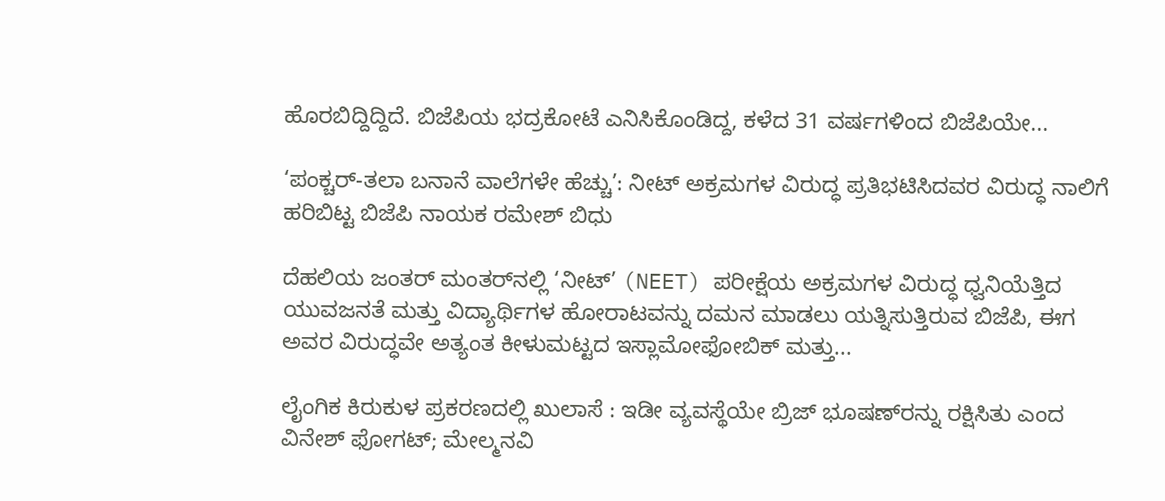ಹೊರಬಿದ್ದಿದ್ದಿದೆ. ಬಿಜೆಪಿಯ ಭದ್ರಕೋಟೆ ಎನಿಸಿಕೊಂಡಿದ್ದ, ಕಳೆದ 31 ವರ್ಷಗಳಿಂದ ಬಿಜೆಪಿಯೇ...

‘ಪಂಕ್ಚರ್-ತಲಾ ಬನಾನೆ ವಾಲೆಗಳೇ ಹೆಚ್ಚು’: ನೀಟ್ ಅಕ್ರಮಗಳ ವಿರುದ್ಧ ಪ್ರತಿಭಟಿಸಿದವರ ವಿರುದ್ಧ ನಾಲಿಗೆ ಹರಿಬಿಟ್ಟ ಬಿಜೆಪಿ ನಾಯಕ ರಮೇಶ್ ಬಿಧು

ದೆಹಲಿಯ ಜಂತರ್ ಮಂತರ್‌ನಲ್ಲಿ ‘ನೀಟ್’ (NEET) ಪರೀಕ್ಷೆಯ ಅಕ್ರಮಗಳ ವಿರುದ್ಧ ಧ್ವನಿಯೆತ್ತಿದ ಯುವಜನತೆ ಮತ್ತು ವಿದ್ಯಾರ್ಥಿಗಳ ಹೋರಾಟವನ್ನು ದಮನ ಮಾಡಲು ಯತ್ನಿಸುತ್ತಿರುವ ಬಿಜೆಪಿ, ಈಗ ಅವರ ವಿರುದ್ಧವೇ ಅತ್ಯಂತ ಕೀಳುಮಟ್ಟದ ಇಸ್ಲಾಮೋಫೋಬಿಕ್ ಮತ್ತು...

ಲೈಂಗಿಕ ಕಿರುಕುಳ ಪ್ರಕರಣದಲ್ಲಿ ಖುಲಾಸೆ : ಇಡೀ ವ್ಯವಸ್ಥೆಯೇ ಬ್ರಿಜ್ ಭೂಷಣ್‌ರನ್ನು ರಕ್ಷಿಸಿತು ಎಂದ ವಿನೇಶ್ ಫೋಗಟ್; ಮೇಲ್ಮನವಿ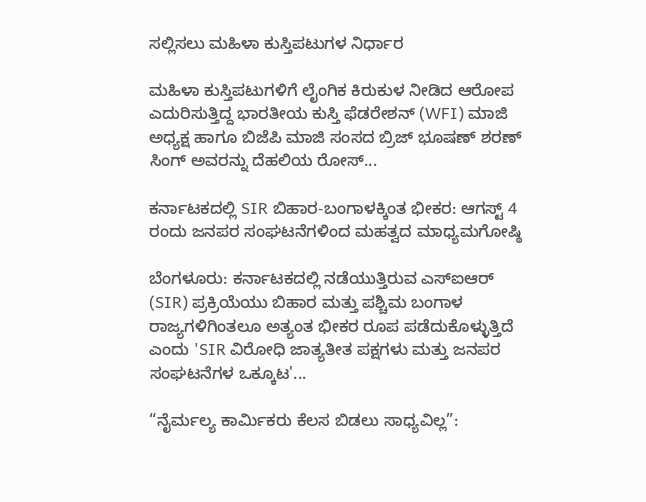ಸಲ್ಲಿಸಲು ಮಹಿಳಾ ಕುಸ್ತಿಪಟುಗಳ ನಿರ್ಧಾರ

ಮಹಿಳಾ ಕುಸ್ತಿಪಟುಗಳಿಗೆ ಲೈಂಗಿಕ ಕಿರುಕುಳ ನೀಡಿದ ಆರೋಪ ಎದುರಿಸುತ್ತಿದ್ದ ಭಾರತೀಯ ಕುಸ್ತಿ ಫೆಡರೇಶನ್ (WFI) ಮಾಜಿ ಅಧ್ಯಕ್ಷ ಹಾಗೂ ಬಿಜೆಪಿ ಮಾಜಿ ಸಂಸದ ಬ್ರಿಜ್ ಭೂಷಣ್ ಶರಣ್ ಸಿಂಗ್ ಅವರನ್ನು ದೆಹಲಿಯ ರೋಸ್...

ಕರ್ನಾಟಕದಲ್ಲಿ SIR ಬಿಹಾರ-ಬಂಗಾಳಕ್ಕಿಂತ ಭೀಕರ: ಆಗಸ್ಟ್ 4 ರಂದು ಜನಪರ ಸಂಘಟನೆಗಳಿಂದ ಮಹತ್ವದ ಮಾಧ್ಯಮಗೋಷ್ಠಿ

ಬೆಂಗಳೂರು: ಕರ್ನಾಟಕದಲ್ಲಿ ನಡೆಯುತ್ತಿರುವ ಎಸ್‌ಐಆರ್ (SIR) ಪ್ರಕ್ರಿಯೆಯು ಬಿಹಾರ ಮತ್ತು ಪಶ್ಚಿಮ ಬಂಗಾಳ ರಾಜ್ಯಗಳಿಗಿಂತಲೂ ಅತ್ಯಂತ ಭೀಕರ ರೂಪ ಪಡೆದುಕೊಳ್ಳುತ್ತಿದೆ ಎಂದು 'SIR ವಿರೋಧಿ ಜಾತ್ಯತೀತ ಪಕ್ಷಗಳು ಮತ್ತು ಜನಪರ ಸಂಘಟನೆಗಳ ಒಕ್ಕೂಟ'...

“ನೈರ್ಮಲ್ಯ ಕಾರ್ಮಿಕರು ಕೆಲಸ ಬಿಡಲು ಸಾಧ್ಯವಿಲ್ಲ”: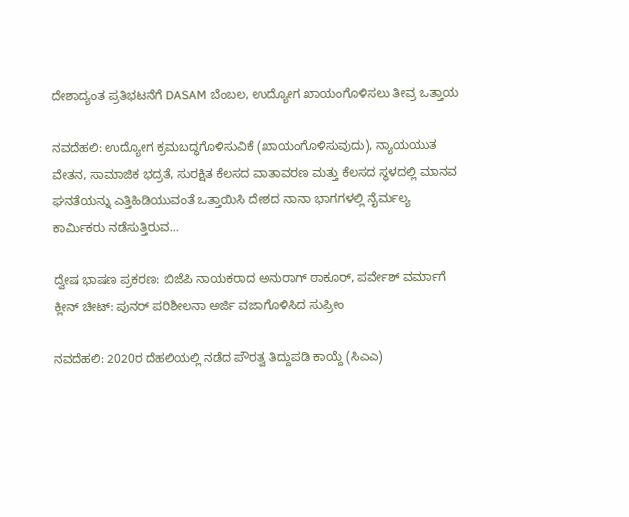ದೇಶಾದ್ಯಂತ ಪ್ರತಿಭಟನೆಗೆ DASAM ಬೆಂಬಲ, ಉದ್ಯೋಗ ಖಾಯಂಗೊಳಿಸಲು ತೀವ್ರ ಒತ್ತಾಯ

ನವದೆಹಲಿ: ಉದ್ಯೋಗ ಕ್ರಮಬದ್ಧಗೊಳಿಸುವಿಕೆ (ಖಾಯಂಗೊಳಿಸುವುದು), ನ್ಯಾಯಯುತ ವೇತನ, ಸಾಮಾಜಿಕ ಭದ್ರತೆ, ಸುರಕ್ಷಿತ ಕೆಲಸದ ವಾತಾವರಣ ಮತ್ತು ಕೆಲಸದ ಸ್ಥಳದಲ್ಲಿ ಮಾನವ ಘನತೆಯನ್ನು ಎತ್ತಿಹಿಡಿಯುವಂತೆ ಒತ್ತಾಯಿಸಿ ದೇಶದ ನಾನಾ ಭಾಗಗಳಲ್ಲಿ ನೈರ್ಮಲ್ಯ ಕಾರ್ಮಿಕರು ನಡೆಸುತ್ತಿರುವ...

ದ್ವೇಷ ಭಾಷಣ ಪ್ರಕರಣ: ಬಿಜೆಪಿ ನಾಯಕರಾದ ಅನುರಾಗ್‌ ಠಾಕೂರ್‌, ಪರ್ವೇಶ್‌ ವರ್ಮಾಗೆ ಕ್ಲೀನ್ ಚೀಟ್: ಪುನರ್ ಪರಿಶೀಲನಾ ಅರ್ಜಿ ವಜಾಗೊಳಿಸಿದ ಸುಪ್ರೀಂ

ನವದೆಹಲಿ: 2020ರ ದೆಹಲಿಯಲ್ಲಿ ನಡೆದ ಪೌರತ್ವ ತಿದ್ದುಪಡಿ ಕಾಯ್ದೆ (ಸಿಎಎ)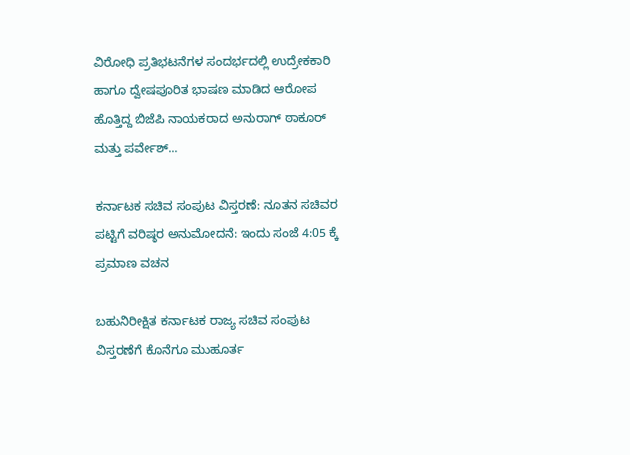ವಿರೋಧಿ ಪ್ರತಿಭಟನೆಗಳ ಸಂದರ್ಭದಲ್ಲಿ ಉದ್ರೇಕಕಾರಿ ಹಾಗೂ ದ್ವೇಷಪೂರಿತ ಭಾಷಣ ಮಾಡಿದ ಆರೋಪ ಹೊತ್ತಿದ್ದ ಬಿಜೆಪಿ ನಾಯಕರಾದ ಅನುರಾಗ್ ಠಾಕೂರ್ ಮತ್ತು ಪರ್ವೇಶ್‌...

ಕರ್ನಾಟಕ ಸಚಿವ ಸಂಪುಟ ವಿಸ್ತರಣೆ: ನೂತನ ಸಚಿವರ ಪಟ್ಟಿಗೆ ವರಿಷ್ಠರ ಅನುಮೋದನೆ: ಇಂದು ಸಂಜೆ 4:05 ಕ್ಕೆ ಪ್ರಮಾಣ ವಚನ

ಬಹುನಿರೀಕ್ಷಿತ ಕರ್ನಾಟಕ ರಾಜ್ಯ ಸಚಿವ ಸಂಪುಟ ವಿಸ್ತರಣೆಗೆ ಕೊನೆಗೂ ಮುಹೂರ್ತ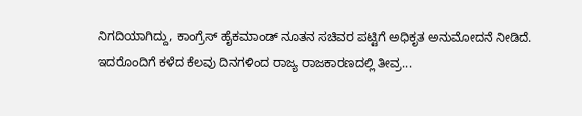ನಿಗದಿಯಾಗಿದ್ದು, ಕಾಂಗ್ರೆಸ್ ಹೈಕಮಾಂಡ್ ನೂತನ ಸಚಿವರ ಪಟ್ಟಿಗೆ ಅಧಿಕೃತ ಅನುಮೋದನೆ ನೀಡಿದೆ. ಇದರೊಂದಿಗೆ ಕಳೆದ ಕೆಲವು ದಿನಗಳಿಂದ ರಾಜ್ಯ ರಾಜಕಾರಣದಲ್ಲಿ ತೀವ್ರ...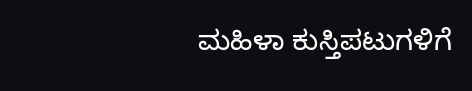ಮಹಿಳಾ ಕುಸ್ತಿಪಟುಗಳಿಗೆ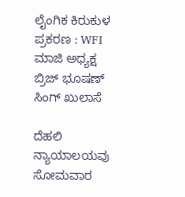ಲೈಂಗಿಕ ಕಿರುಕುಳ ಪ್ರಕರಣ : WFI ಮಾಜಿ ಅಧ್ಯಕ್ಷ ಬ್ರಿಜ್ ಭೂಷಣ್‌ ಸಿಂಗ್‌ ಖುಲಾಸೆ

ದೆಹಲಿ ನ್ಯಾಯಾಲಯವು ಸೋಮವಾರ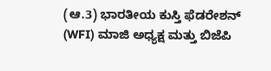(ಆ.3) ಭಾರತೀಯ ಕುಸ್ತಿ ಫೆಡರೇಶನ್ (WFI) ಮಾಜಿ ಅಧ್ಯಕ್ಷ ಮತ್ತು ಬಿಜೆಪಿ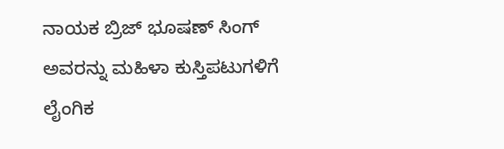ನಾಯಕ ಬ್ರಿಜ್ ಭೂಷಣ್ ಸಿಂಗ್ ಅವರನ್ನು ಮಹಿಳಾ ಕುಸ್ತಿಪಟುಗಳಿಗೆ ಲೈಂಗಿಕ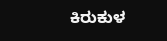ಕಿರುಕುಳ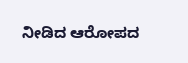ನೀಡಿದ ಆರೋಪದ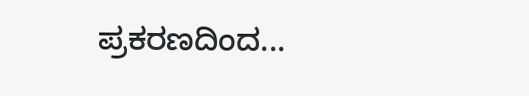ಪ್ರಕರಣದಿಂದ...